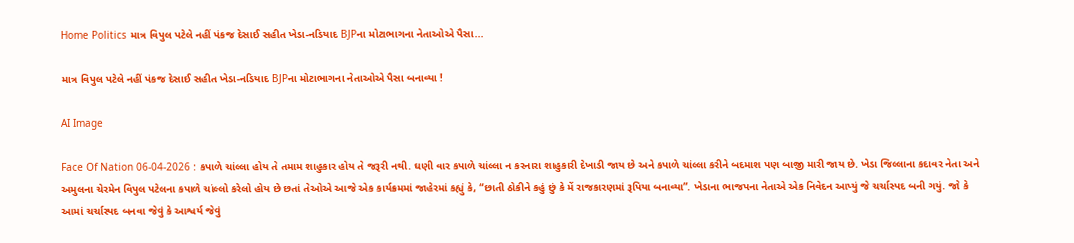Home Politics માત્ર વિપુલ પટેલે નહીં પંકજ દેસાઈ સહીત ખેડા-નડિયાદ BJPના મોટાભાગના નેતાઓએ પૈસા...

માત્ર વિપુલ પટેલે નહીં પંકજ દેસાઈ સહીત ખેડા-નડિયાદ BJPના મોટાભાગના નેતાઓએ પૈસા બનાવ્યા !

AI Image

Face Of Nation 06-04-2026 : કપાળે ચાંલ્લા હોય તે તમામ શાહુકાર હોય તે જરૂરી નથી. ઘણી વાર કપાળે ચાંલ્લા ન કરનારા શાહુકારી દેખાડી જાય છે અને કપાળે ચાંલ્લા કરીને બદમાશ પણ બાજી મારી જાય છે. ખેડા જિલ્લાના કદાવર નેતા અને અમુલના ચેરમેન વિપુલ પટેલના કપાળે ચાંલ્લો કરેલો હોય છે છતાં તેઓએ આજે એક કાર્યક્રમમાં જાહેરમાં કહ્યું કે, “છાતી ઠોકીને કહું છું કે મેં રાજકારણમાં રૂપિયા બનાવ્યા”. ખેડાના ભાજપના નેતાએ એક નિવેદન આપ્યું જે ચર્ચાસ્પદ બની ગયું. જો કે આમાં ચર્ચાસ્પદ બનવા જેવું કે આશ્વર્ય જેવું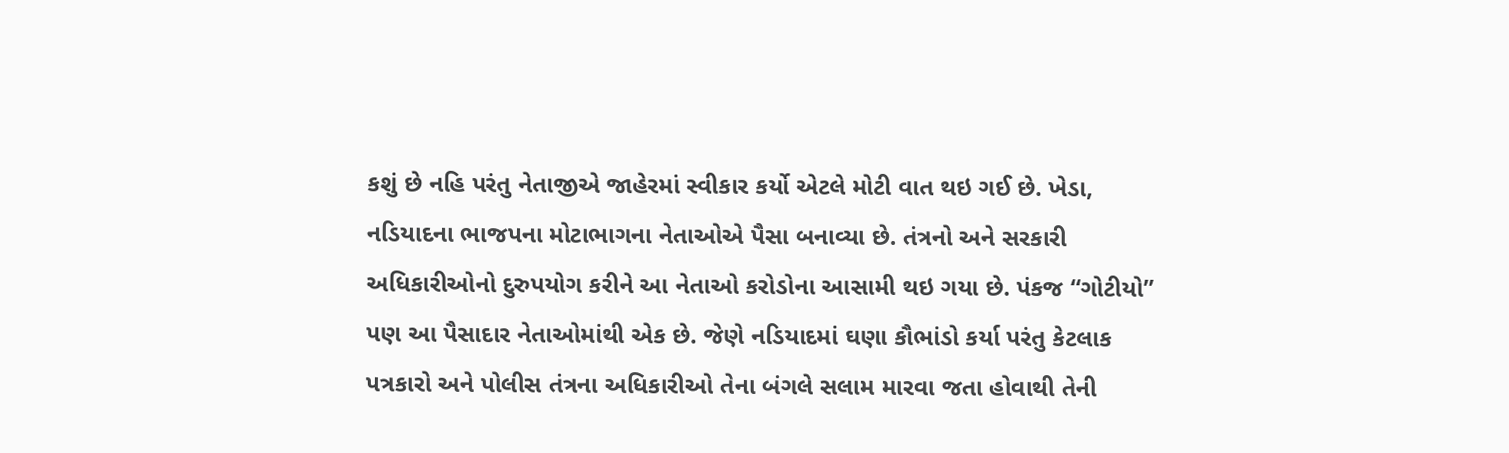કશું છે નહિ પરંતુ નેતાજીએ જાહેરમાં સ્વીકાર કર્યો એટલે મોટી વાત થઇ ગઈ છે. ખેડા, નડિયાદના ભાજપના મોટાભાગના નેતાઓએ પૈસા બનાવ્યા છે. તંત્રનો અને સરકારી અધિકારીઓનો દુરુપયોગ કરીને આ નેતાઓ કરોડોના આસામી થઇ ગયા છે. પંકજ “ગોટીયો” પણ આ પૈસાદાર નેતાઓમાંથી એક છે. જેણે નડિયાદમાં ઘણા કૌભાંડો કર્યા પરંતુ કેટલાક પત્રકારો અને પોલીસ તંત્રના અધિકારીઓ તેના બંગલે સલામ મારવા જતા હોવાથી તેની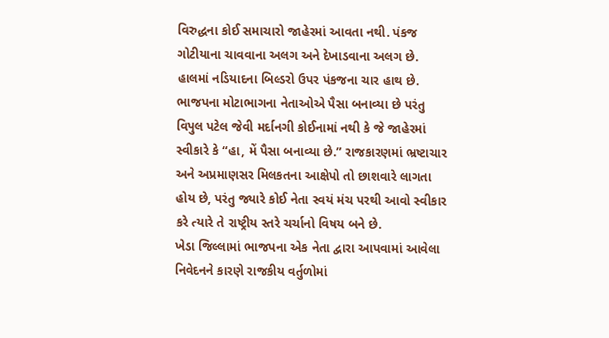વિરુદ્ધના કોઈ સમાચારો જાહેરમાં આવતા નથી. પંકજ ગોટીયાના ચાવવાના અલગ અને દેખાડવાના અલગ છે. હાલમાં નડિયાદના બિલ્ડરો ઉપર પંકજના ચાર હાથ છે. ભાજપના મોટાભાગના નેતાઓએ પૈસા બનાવ્યા છે પરંતુ વિપુલ પટેલ જેવી મર્દાનગી કોઈનામાં નથી કે જે જાહેરમાં સ્વીકારે કે “હા, મેં પૈસા બનાવ્યા છે.” રાજકારણમાં ભ્રષ્ટાચાર અને અપ્રમાણસર મિલકતના આક્ષેપો તો છાશવારે લાગતા હોય છે, પરંતુ જ્યારે કોઈ નેતા સ્વયં મંચ પરથી આવો સ્વીકાર કરે ત્યારે તે રાષ્ટ્રીય સ્તરે ચર્ચાનો વિષય બને છે.
ખેડા જિલ્લામાં ભાજપના એક નેતા દ્વારા આપવામાં આવેલા નિવેદનને કારણે રાજકીય વર્તુળોમાં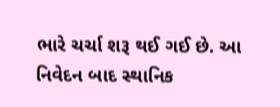ભારે ચર્ચા શરૂ થઈ ગઈ છે. આ નિવેદન બાદ સ્થાનિક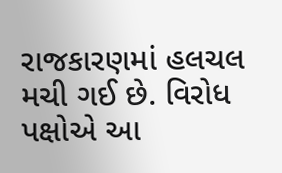રાજકારણમાં હલચલ મચી ગઈ છે. વિરોધ પક્ષોએ આ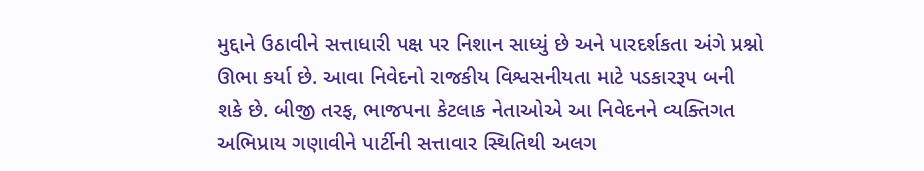મુદ્દાને ઉઠાવીને સત્તાધારી પક્ષ પર નિશાન સાધ્યું છે અને પારદર્શકતા અંગે પ્રશ્નો ઊભા કર્યા છે. આવા નિવેદનો રાજકીય વિશ્વસનીયતા માટે પડકારરૂપ બની શકે છે. બીજી તરફ, ભાજપના કેટલાક નેતાઓએ આ નિવેદનને વ્યક્તિગત અભિપ્રાય ગણાવીને પાર્ટીની સત્તાવાર સ્થિતિથી અલગ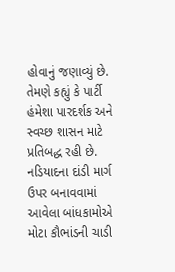હોવાનું જણાવ્યું છે. તેમણે કહ્યું કે પાર્ટી હંમેશા પારદર્શક અને સ્વચ્છ શાસન માટે પ્રતિબદ્ધ રહી છે.
નડિયાદના દાંડી માર્ગ ઉપર બનાવવામાં આવેલા બાંધકામોએ મોટા કૌભાંડની ચાડી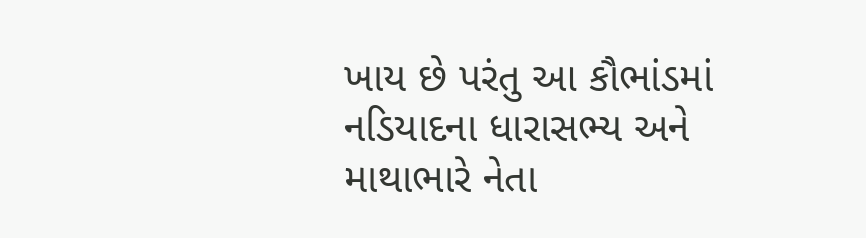ખાય છે પરંતુ આ કૌભાંડમાં નડિયાદના ધારાસભ્ય અને માથાભારે નેતા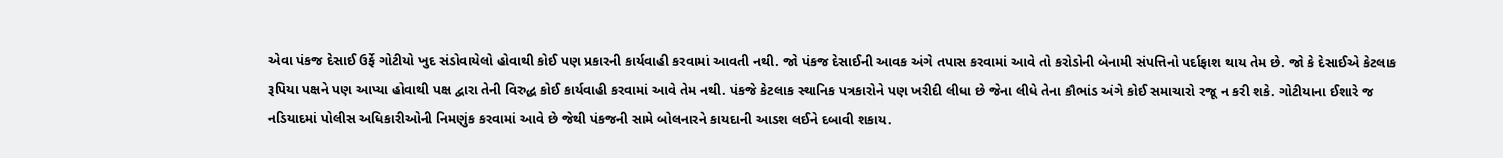એવા પંકજ દેસાઈ ઉર્ફે ગોટીયો ખુદ સંડોવાયેલો હોવાથી કોઈ પણ પ્રકારની કાર્યવાહી કરવામાં આવતી નથી. જો પંકજ દેસાઈની આવક અંગે તપાસ કરવામાં આવે તો કરોડોની બેનામી સંપત્તિનો પર્દાફાશ થાય તેમ છે. જો કે દેસાઈએ કેટલાક રૂપિયા પક્ષને પણ આપ્યા હોવાથી પક્ષ દ્વારા તેની વિરુદ્ધ કોઈ કાર્યવાહી કરવામાં આવે તેમ નથી. પંકજે કેટલાક સ્થાનિક પત્રકારોને પણ ખરીદી લીધા છે જેના લીધે તેના કૌભાંડ અંગે કોઈ સમાચારો રજૂ ન કરી શકે. ગોટીયાના ઈશારે જ નડિયાદમાં પોલીસ અધિકારીઓની નિમણુંક કરવામાં આવે છે જેથી પંકજની સામે બોલનારને કાયદાની આડશ લઈને દબાવી શકાય.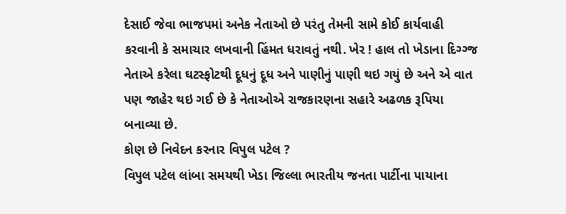દેસાઈ જેવા ભાજપમાં અનેક નેતાઓ છે પરંતુ તેમની સામે કોઈ કાર્યવાહી કરવાની કે સમાચાર લખવાની હિંમત ધરાવતું નથી. ખેર ! હાલ તો ખેડાના દિગ્ગ્જ નેતાએ કરેલા ઘટસ્ફોટથી દૂધનું દૂધ અને પાણીનું પાણી થઇ ગયું છે અને એ વાત પણ જાહેર થઇ ગઈ છે કે નેતાઓએ રાજકારણના સહારે અઢળક રૂપિયા બનાવ્યા છે.
કોણ છે નિવેદન કરનાર વિપુલ પટેલ ?
વિપુલ પટેલ લાંબા સમયથી ખેડા જિલ્લા ભારતીય જનતા પાર્ટીના પાયાના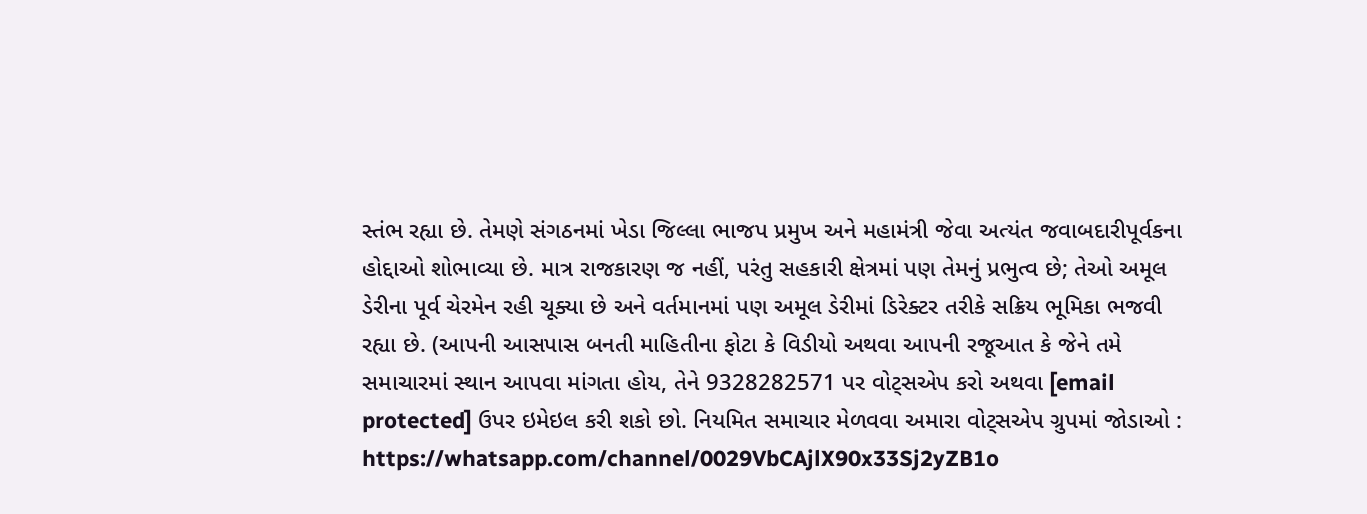સ્તંભ રહ્યા છે. તેમણે સંગઠનમાં ખેડા જિલ્લા ભાજપ પ્રમુખ અને મહામંત્રી જેવા અત્યંત જવાબદારીપૂર્વકના હોદ્દાઓ શોભાવ્યા છે. માત્ર રાજકારણ જ નહીં, પરંતુ સહકારી ક્ષેત્રમાં પણ તેમનું પ્રભુત્વ છે; તેઓ અમૂલ ડેરીના પૂર્વ ચેરમેન રહી ચૂક્યા છે અને વર્તમાનમાં પણ અમૂલ ડેરીમાં ડિરેક્ટર તરીકે સક્રિય ભૂમિકા ભજવી રહ્યા છે. (આપની આસપાસ બનતી માહિતીના ફોટા કે વિડીયો અથવા આપની રજૂઆત કે જેને તમે સમાચારમાં સ્થાન આપવા માંગતા હોય, તેને 9328282571 પર વોટ્સએપ કરો અથવા [email protected] ઉપર ઇમેઇલ કરી શકો છો. નિયમિત સમાચાર મેળવવા અમારા વોટ્સએપ ગ્રુપમાં જોડાઓ : https://whatsapp.com/channel/0029VbCAjlX90x33Sj2yZB1o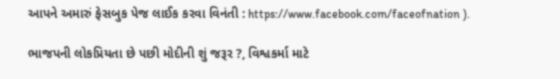આપને અમારું ફેસબુક પેજ લાઈક કરવા વિનંતી : https://www.facebook.com/faceofnation ).

ભાજપની લોકપ્રિયતા છે પછી મોદીની શું જરૂર ?, વિશ્વકર્મા માટે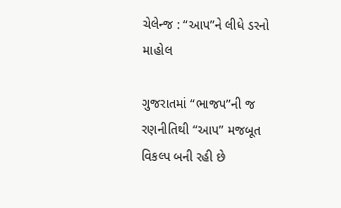ચેલેન્જ : “આપ”ને લીધે ડરનો માહોલ

ગુજરાતમાં “ભાજપ”ની જ રણનીતિથી “આપ” મજબૂત વિકલ્પ બની રહી છે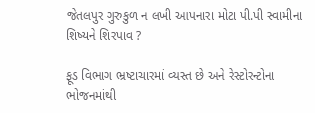જેતલપુર ગુરુકુળ ન લખી આપનારા મોટા પી.પી સ્વામીના શિષ્યને શિરપાવ ?

ફૂડ વિભાગ ભ્રષ્ટાચારમાં વ્યસ્ત છે અને રેસ્ટોરન્ટોના ભોજનમાંથી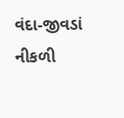વંદા-જીવડાં નીકળી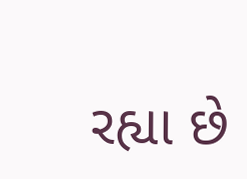રહ્યા છે